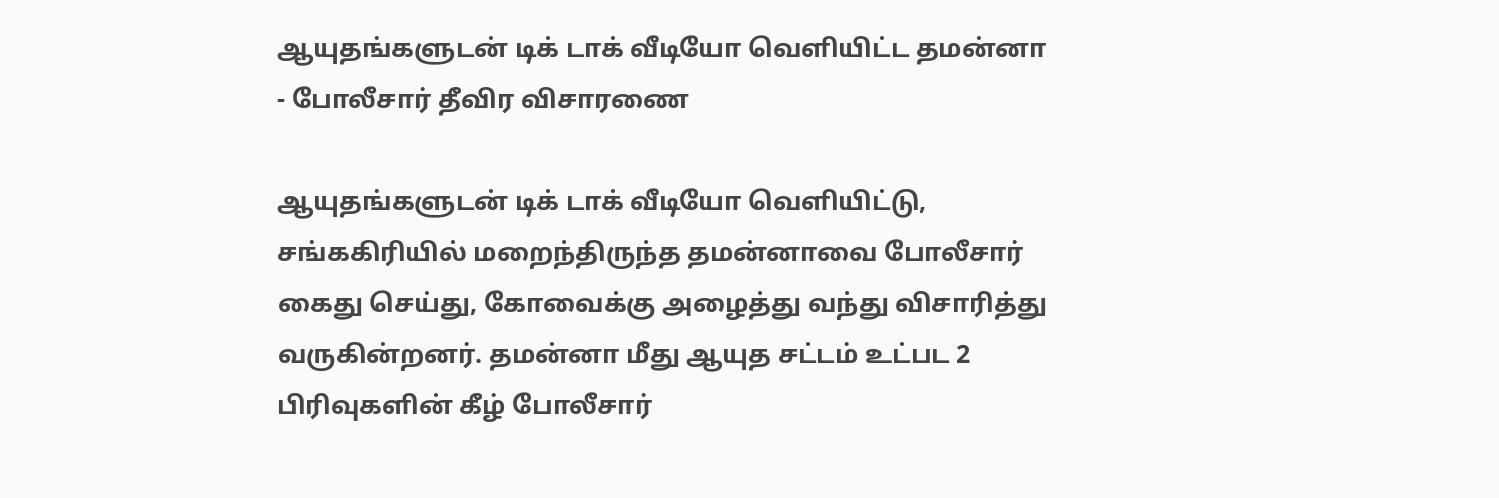ஆயுதங்களுடன் டிக் டாக் வீடியோ வெளியிட்ட தமன்னா - போலீசார் தீவிர விசாரணை

ஆயுதங்களுடன் டிக் டாக் வீடியோ வெளியிட்டு, சங்ககிரியில் மறைந்திருந்த தமன்னாவை போலீசார் கைது செய்து, கோவைக்கு அழைத்து வந்து விசாரித்து வருகின்றனர். தமன்னா மீது ஆயுத சட்டம் உட்பட 2 பிரிவுகளின் கீழ் போலீசார்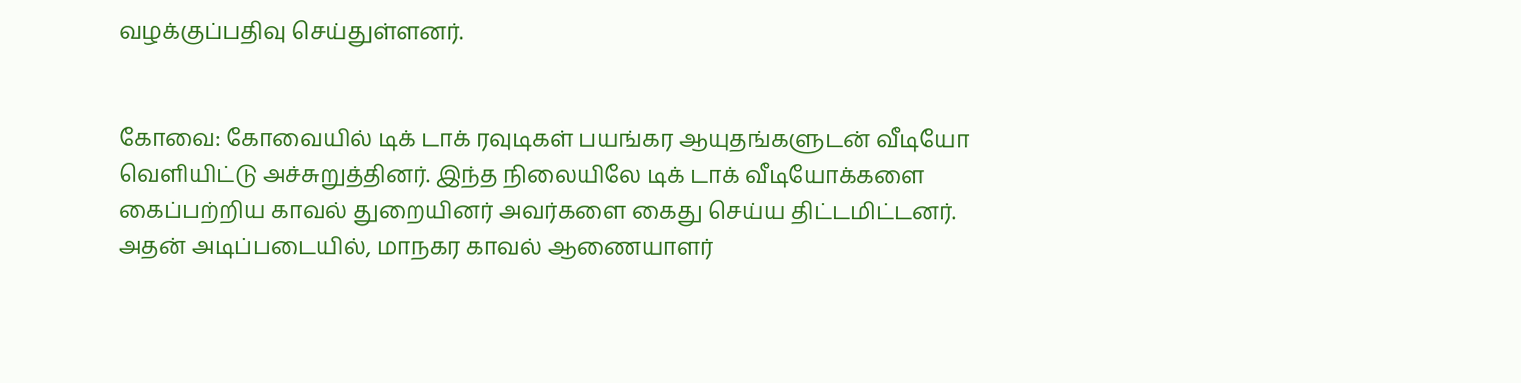வழக்குப்பதிவு செய்துள்ளனர்.


கோவை: கோவையில் டிக் டாக் ரவுடிகள் பயங்கர ஆயுதங்களுடன் வீடியோ வெளியிட்டு அச்சுறுத்தினர். இந்த நிலையிலே டிக் டாக் வீடியோக்களை கைப்பற்றிய காவல் துறையினர் அவர்களை கைது செய்ய திட்டமிட்டனர். அதன் அடிப்படையில், மாநகர காவல் ஆணையாளர்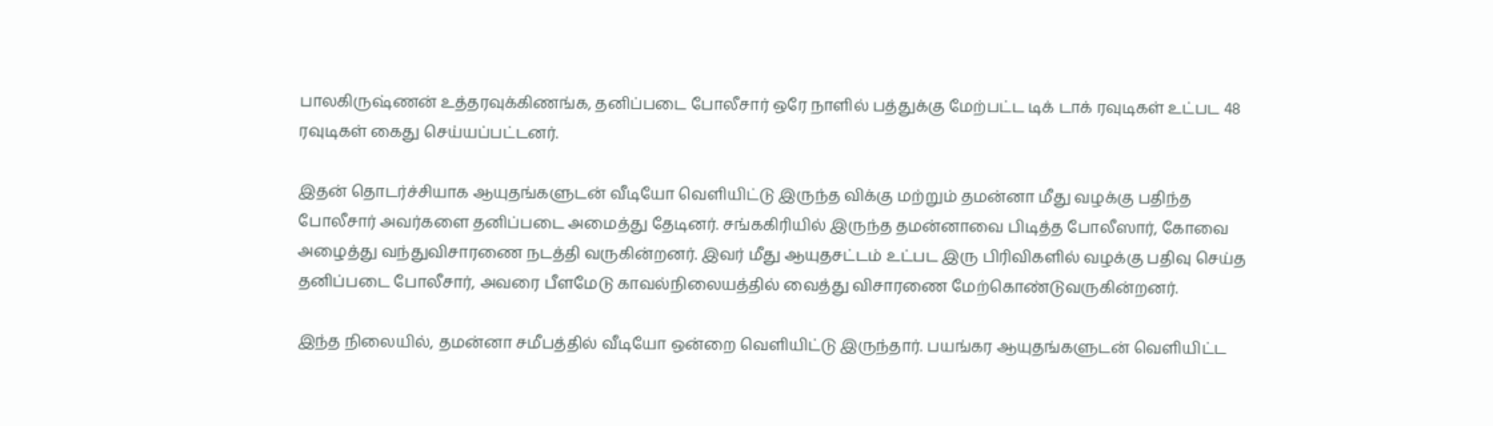பாலகிருஷ்ணன் உத்தரவுக்கிணங்க, தனிப்படை போலீசார் ஒரே நாளில் பத்துக்கு மேற்பட்ட டிக் டாக் ரவுடிகள் உட்பட 48 ரவுடிகள் கைது செய்யப்பட்டனர்.

இதன் தொடர்ச்சியாக ஆயுதங்களுடன் வீடியோ வெளியிட்டு இருந்த விக்கு மற்றும் தமன்னா மீது வழக்கு பதிந்த போலீசார் அவர்களை தனிப்படை அமைத்து தேடினர். சங்ககிரியில் இருந்த தமன்னாவை பிடித்த போலீஸார், கோவை அழைத்து வந்துவிசாரணை நடத்தி வருகின்றனர். இவர் மீது ஆயுதசட்டம் உட்பட இரு பிரிவிகளில் வழக்கு பதிவு செய்த தனிப்படை போலீசார், அவரை பீளமேடு காவல்நிலையத்தில் வைத்து விசாரணை மேற்கொண்டுவருகின்றனர்.

இந்த நிலையில், தமன்னா சமீபத்தில் வீடியோ ஒன்றை வெளியிட்டு இருந்தார். பயங்கர ஆயுதங்களுடன் வெளியிட்ட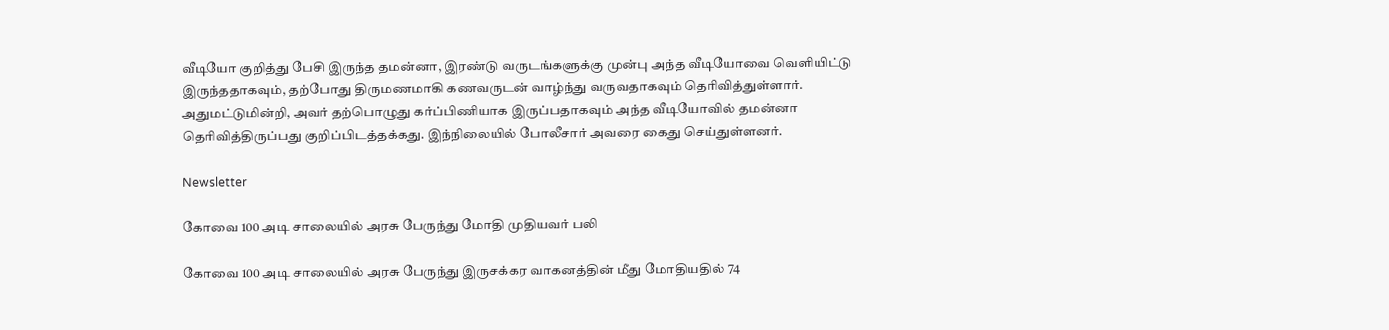வீடியோ குறித்து பேசி இருந்த தமன்னா, இரண்டு வருடங்களுக்கு முன்பு அந்த வீடியோவை வெளியிட்டு இருந்ததாகவும், தற்போது திருமணமாகி கணவருடன் வாழ்ந்து வருவதாகவும் தெரிவித்துள்ளார். அதுமட்டுமின்றி, அவர் தற்பொழுது கர்ப்பிணியாக இருப்பதாகவும் அந்த வீடியோவில் தமன்னா தெரிவித்திருப்பது குறிப்பிடத்தக்கது. இந்நிலையில் போலீசார் அவரை கைது செய்துள்ளனர்.

Newsletter

கோவை 100 அடி சாலையில் அரசு பேருந்து மோதி முதியவர் பலி

கோவை 100 அடி சாலையில் அரசு பேருந்து இருசக்கர வாகனத்தின் மீது மோதியதில் 74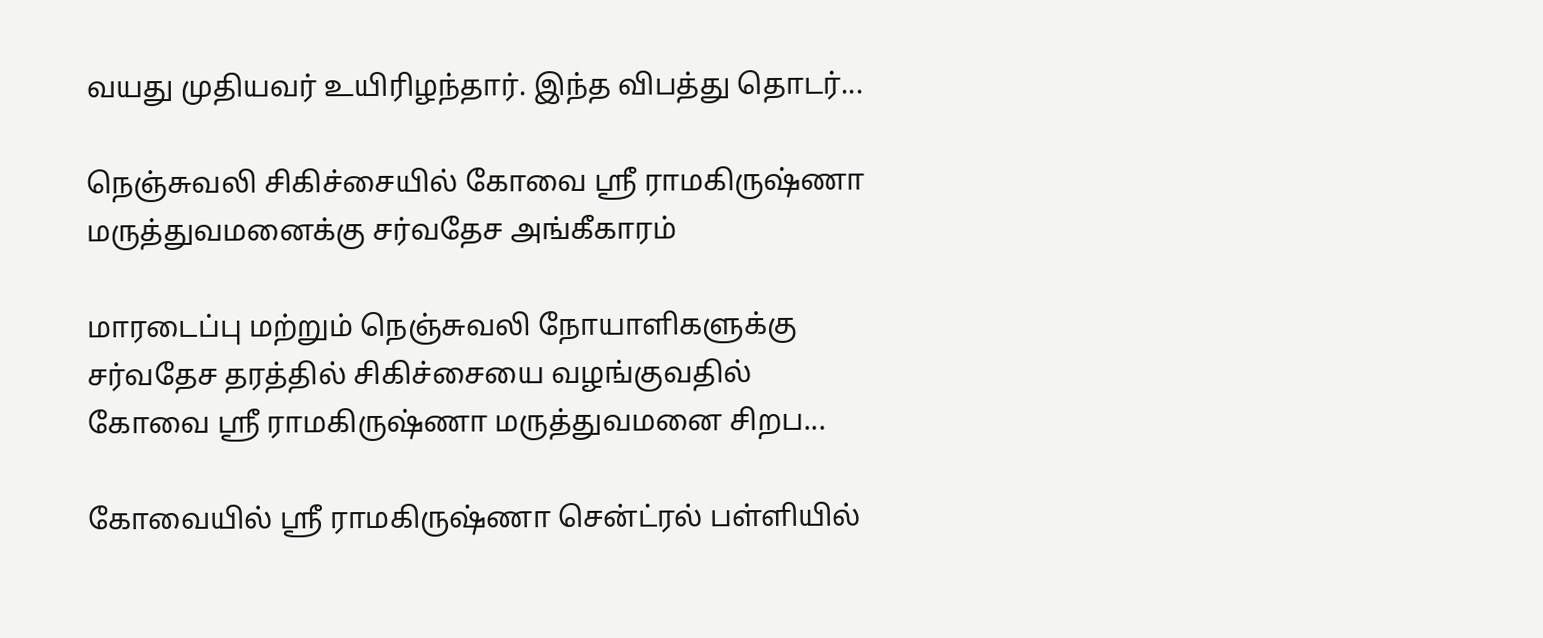வயது முதியவர் உயிரிழந்தார். இந்த விபத்து தொடர்...

நெஞ்சுவலி சிகிச்சையில் கோவை ஸ்ரீ ராமகிருஷ்ணா மருத்துவமனைக்கு சர்வதேச அங்கீகாரம்

மாரடைப்பு மற்றும் நெஞ்சுவலி நோயாளிகளுக்கு சர்வதேச தரத்தில் சிகிச்சையை வழங்குவதில் கோவை ஸ்ரீ ராமகிருஷ்ணா மருத்துவமனை சிறப...

கோவையில் ஸ்ரீ ராமகிருஷ்ணா சென்ட்ரல் பள்ளியில்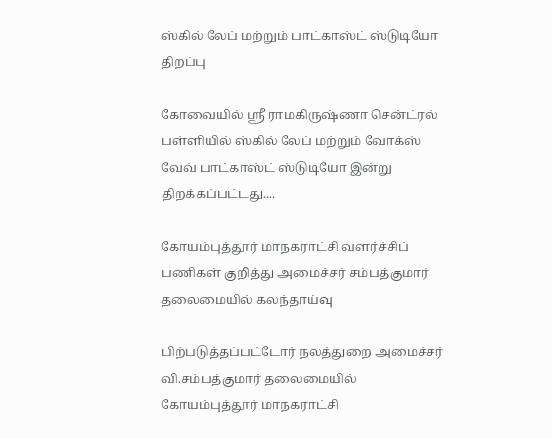ஸ்கில் லேப் மற்றும் பாட்காஸ்ட் ஸ்டுடியோ திறப்பு

கோவையில் ஸ்ரீ ராமகிருஷ்ணா சென்ட்ரல் பள்ளியில் ஸ்கில் லேப் மற்றும் வோக்ஸ் வேவ் பாட்காஸ்ட் ஸ்டுடியோ இன்று திறக்கப்பட்டது....

கோயம்புத்தூர் மாநகராட்சி வளர்ச்சிப் பணிகள் குறித்து அமைச்சர் சம்பத்குமார் தலைமையில் கலந்தாய்வு

பிற்படுத்தப்பட்டோர் நலத்துறை அமைச்சர் வி.சம்பத்குமார் தலைமையில் கோயம்புத்தூர் மாநகராட்சி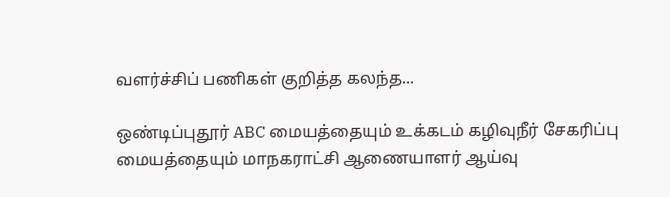வளர்ச்சிப் பணிகள் குறித்த கலந்த...

ஒண்டிப்புதூர் ABC மையத்தையும் உக்கடம் கழிவுநீர் சேகரிப்பு மையத்தையும் மாநகராட்சி ஆணையாளர் ஆய்வு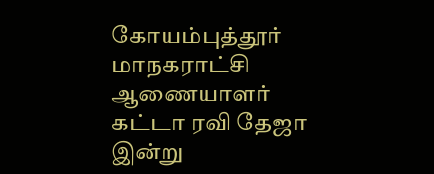கோயம்புத்தூர் மாநகராட்சி ஆணையாளர் கட்டா ரவி தேஜா இன்று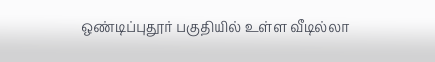ஒண்டிப்புதூர் பகுதியில் உள்ள வீடில்லா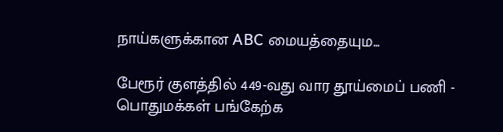நாய்களுக்கான ABC மையத்தையும...

பேரூர் குளத்தில் 449-வது வார தூய்மைப் பணி - பொதுமக்கள் பங்கேற்க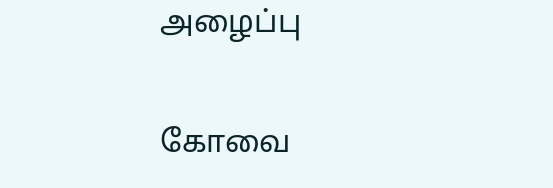அழைப்பு

கோவை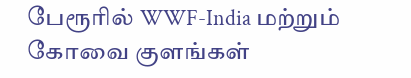பேரூரில் WWF-India மற்றும் கோவை குளங்கள்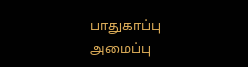பாதுகாப்பு அமைப்பு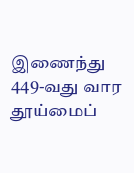இணைந்து 449-வது வார தூய்மைப்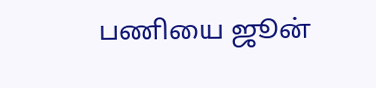பணியை ஜூன்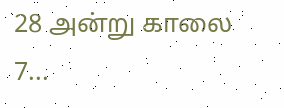28 அன்று காலை 7...